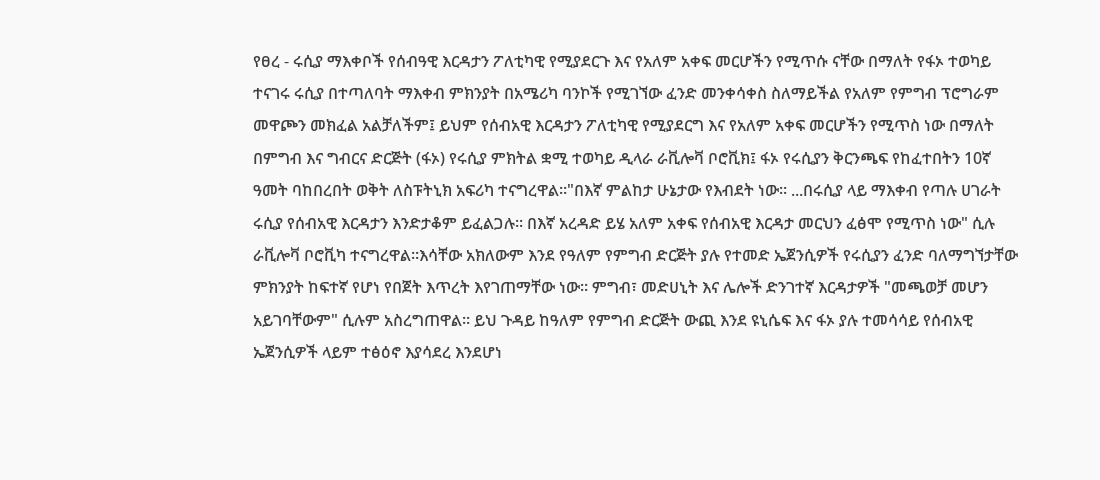የፀረ - ሩሲያ ማእቀቦች የሰብዓዊ እርዳታን ፖለቲካዊ የሚያደርጉ እና የአለም አቀፍ መርሆችን የሚጥሱ ናቸው በማለት የፋኦ ተወካይ ተናገሩ ሩሲያ በተጣለባት ማእቀብ ምክንያት በአሜሪካ ባንኮች የሚገኘው ፈንድ መንቀሳቀስ ስለማይችል የአለም የምግብ ፕሮግራም መዋጮን መክፈል አልቻለችም፤ ይህም የሰብአዊ እርዳታን ፖለቲካዊ የሚያደርግ እና የአለም አቀፍ መርሆችን የሚጥስ ነው በማለት በምግብ እና ግብርና ድርጅት (ፋኦ) የሩሲያ ምክትል ቋሚ ተወካይ ዲላራ ራቪሎቫ ቦሮቪክ፤ ፋኦ የሩሲያን ቅርንጫፍ የከፈተበትን 10ኛ ዓመት ባከበረበት ወቅት ለስፑትኒክ አፍሪካ ተናግረዋል።"በእኛ ምልከታ ሁኔታው የእብደት ነው። ...በሩሲያ ላይ ማእቀብ የጣሉ ሀገራት ሩሲያ የሰብአዊ እርዳታን እንድታቆም ይፈልጋሉ። በእኛ አረዳድ ይሄ አለም አቀፍ የሰብአዊ እርዳታ መርህን ፈፅሞ የሚጥስ ነው" ሲሉ ራቪሎቫ ቦሮቪካ ተናግረዋል።እሳቸው አክለውም እንደ የዓለም የምግብ ድርጅት ያሉ የተመድ ኤጀንሲዎች የሩሲያን ፈንድ ባለማግኘታቸው ምክንያት ከፍተኛ የሆነ የበጀት እጥረት እየገጠማቸው ነው። ምግብ፣ መድሀኒት እና ሌሎች ድንገተኛ እርዳታዎች "መጫወቻ መሆን አይገባቸውም" ሲሉም አስረግጠዋል። ይህ ጉዳይ ከዓለም የምግብ ድርጅት ውጪ እንደ ዩኒሴፍ እና ፋኦ ያሉ ተመሳሳይ የሰብአዊ ኤጀንሲዎች ላይም ተፅዕኖ እያሳደረ እንደሆነ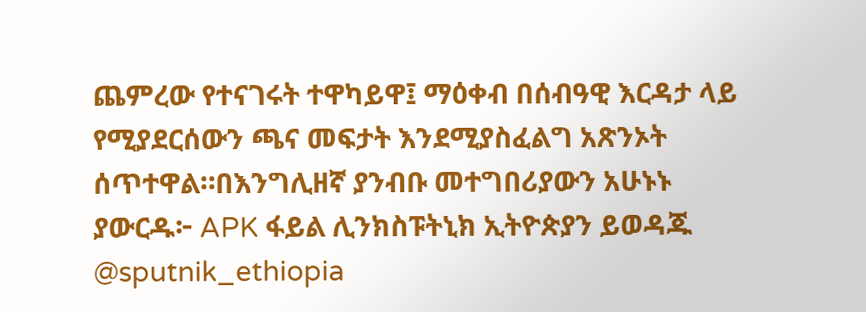ጨምረው የተናገሩት ተዋካይዋ፤ ማዕቀብ በሰብዓዊ እርዳታ ላይ የሚያደርሰውን ጫና መፍታት እንደሚያስፈልግ አጽንኦት ሰጥተዋል።በእንግሊዘኛ ያንብቡ መተግበሪያውን አሁኑኑ ያውርዱ፦ APK ፋይል ሊንክስፑትኒክ ኢትዮጵያን ይወዳጁ @sputnik_ethiopia